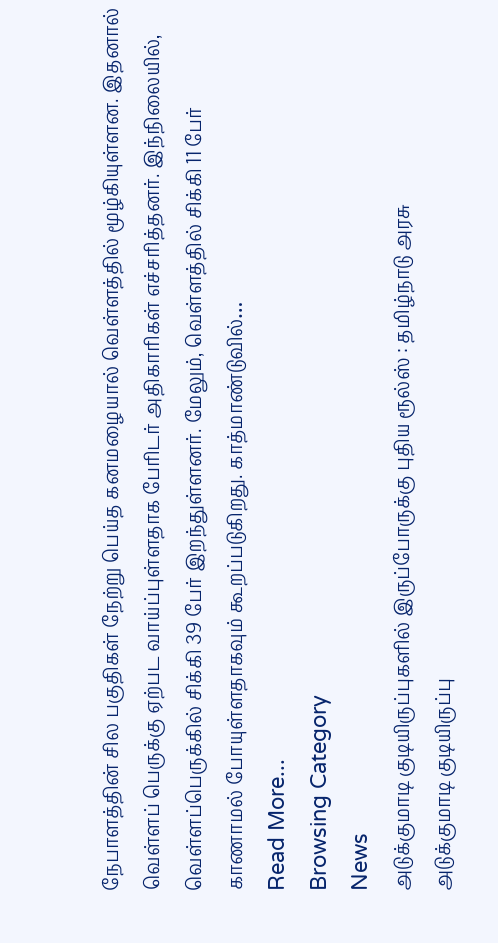நேபாளத்தின் சில பகுதிகள் நேற்று பெய்த கனமழையால் வெள்ளத்தில் மூழ்கியுள்ளன. இதனால் வெள்ளப் பெருக்கு ஏற்பட வாய்ப்புள்ளதாக பேரிடர் அதிகாரிகள் எச்சரித்தனர். இந்நிலையில், வெள்ளப்பெருக்கில் சிக்கி 39 பேர் இறந்துள்ளனர். மேலும், வெள்ளத்தில் சிக்கி 11 பேர் காணாமல் போயுள்ளதாகவும் கூறப்படுகிறது. காத்மாண்டுவில்…
Read More...
Browsing Category
News
அடுக்குமாடி குடியிருப்புகளில் இருப்போருக்கு புதிய ரூல்ஸ் : தமிழ்நாடு அரசு
அடுக்குமாடி குடியிருப்பு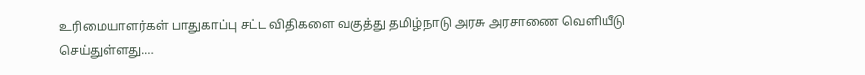உரிமையாளர்கள் பாதுகாப்பு சட்ட விதிகளை வகுத்து தமிழ்நாடு அரசு அரசாணை வெளியீடு செய்துள்ளது.…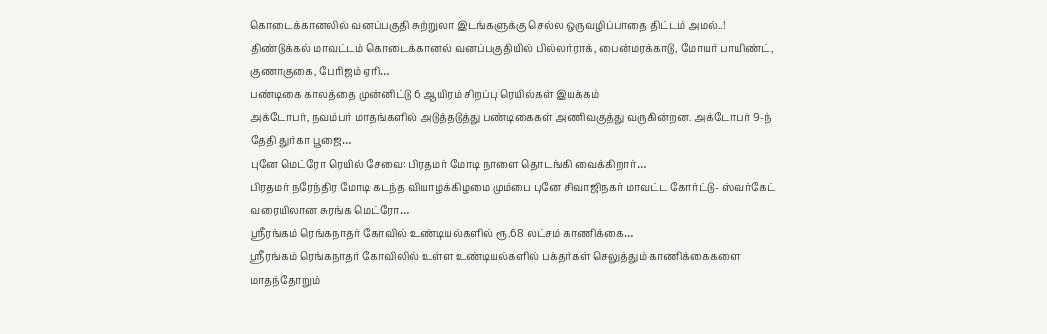கொடைக்கானலில் வனப்பகுதி சுற்றுலா இடங்களுக்கு செல்ல ஒருவழிப்பாதை திட்டம் அமல்..!
திண்டுக்கல் மாவட்டம் கொடைக்கானல் வனப்பகுதியில் பில்லர்ராக், பைன்மரக்காடு, மோயர் பாயிண்ட், குணாகுகை, பேரிஜம் ஏரி…
பண்டிகை காலத்தை முன்னிட்டு 6 ஆயிரம் சிறப்பு ரெயில்கள் இயக்கம்
அக்டோபர், நவம்பர் மாதங்களில் அடுத்தடுத்து பண்டிகைகள் அணிவகுத்து வருகின்றன. அக்டோபர் 9-ந் தேதி துர்கா பூஜை…
புனே மெட்ரோ ரெயில் சேவை: பிரதமர் மோடி நாளை தொடங்கி வைக்கிறார்…
பிரதமர் நரேந்திர மோடி கடந்த வியாழக்கிழமை மும்பை புனே சிவாஜிநகர் மாவட்ட கோர்ட்டு- ஸ்வர்கேட் வரையிலான சுரங்க மெட்ரோ…
ஸ்ரீரங்கம் ரெங்கநாதர் கோவில் உண்டியல்களில் ரூ.68 லட்சம் காணிக்கை…
ஸ்ரீரங்கம் ரெங்கநாதர் கோவிலில் உள்ள உண்டியல்களில் பக்தர்கள் செலுத்தும் காணிக்கைகளை மாதந்தோறும்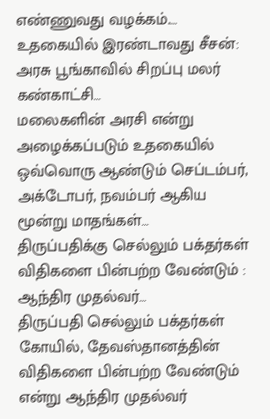எண்ணுவது வழக்கம்.…
உதகையில் இரண்டாவது சீசன்: அரசு பூங்காவில் சிறப்பு மலர் கண்காட்சி…
மலைகளின் அரசி என்று அழைக்கப்படும் உதகையில் ஒவ்வொரு ஆண்டும் செப்டம்பர், அக்டோபர், நவம்பர் ஆகிய மூன்று மாதங்கள்…
திருப்பதிக்கு செல்லும் பக்தர்கள் விதிகளை பின்பற்ற வேண்டும் : ஆந்திர முதல்வர்…
திருப்பதி செல்லும் பக்தர்கள் கோயில், தேவஸ்தானத்தின் விதிகளை பின்பற்ற வேண்டும் என்று ஆந்திர முதல்வர்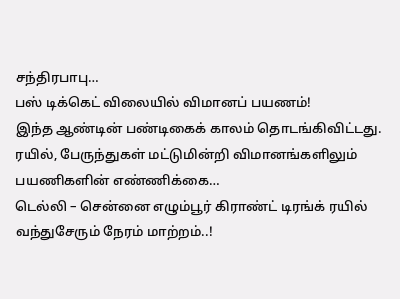சந்திரபாபு…
பஸ் டிக்கெட் விலையில் விமானப் பயணம்!
இந்த ஆண்டின் பண்டிகைக் காலம் தொடங்கிவிட்டது. ரயில், பேருந்துகள் மட்டுமின்றி விமானங்களிலும் பயணிகளின் எண்ணிக்கை…
டெல்லி – சென்னை எழும்பூர் கிராண்ட் டிரங்க் ரயில் வந்துசேரும் நேரம் மாற்றம்..!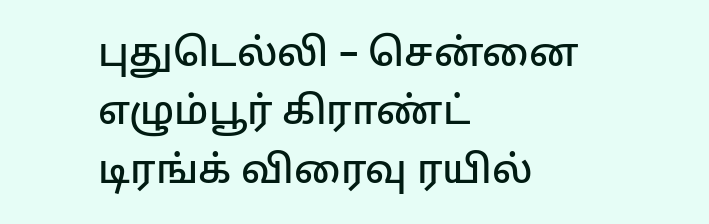புதுடெல்லி – சென்னை எழும்பூர் கிராண்ட் டிரங்க் விரைவு ரயில்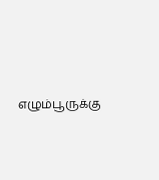எழும்பூருக்கு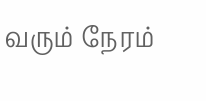வரும் நேரம்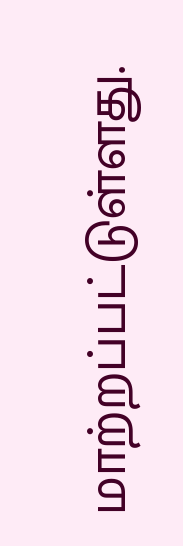மாற்றப்பட்டுள்ளது.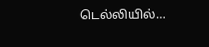டெல்லியில்…